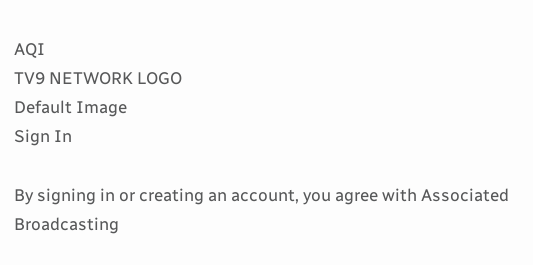AQI
TV9 NETWORK LOGO
Default Image
Sign In

By signing in or creating an account, you agree with Associated Broadcasting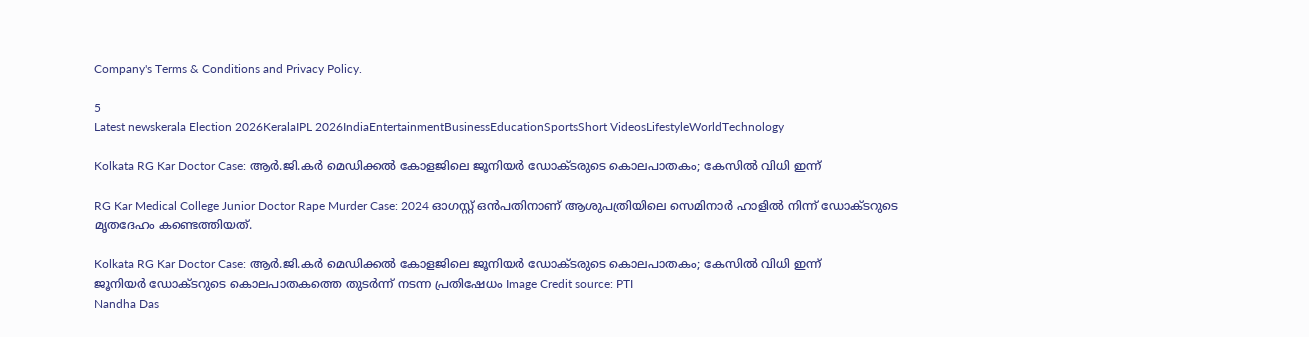Company's Terms & Conditions and Privacy Policy.

5
Latest newskerala Election 2026KeralaIPL 2026IndiaEntertainmentBusinessEducationSportsShort VideosLifestyleWorldTechnology

Kolkata RG Kar Doctor Case: ആർ.ജി.കർ മെഡിക്കൽ കോളജിലെ ജൂനിയർ ഡോക്ടരുടെ കൊലപാതകം; കേസിൽ വിധി ഇന്ന്

RG Kar Medical College Junior Doctor Rape Murder Case: 2024 ഓഗസ്റ്റ് ഒൻപതിനാണ് ആശുപത്രിയിലെ സെമിനാർ ഹാളിൽ നിന്ന് ഡോക്ടറുടെ മൃതദേഹം കണ്ടെത്തിയത്.

Kolkata RG Kar Doctor Case: ആർ.ജി.കർ മെഡിക്കൽ കോളജിലെ ജൂനിയർ ഡോക്ടരുടെ കൊലപാതകം; കേസിൽ വിധി ഇന്ന്
ജൂനിയർ ഡോക്ടറുടെ കൊലപാതകത്തെ തുടർന്ന് നടന്ന പ്രതിഷേധം Image Credit source: PTI
Nandha Das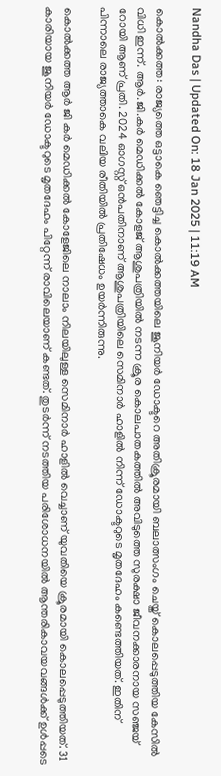Nandha Das | Updated On: 18 Jan 2025 | 11:19 AM

കൊൽക്കത്ത: രാജ്യത്തെ ഒട്ടാകെ ഞെട്ടിച്ച കൊൽക്കത്തയിലെ ജൂനിയർ ഡോക്ടറെ അതിക്രൂരമായി ബലാത്സംഗം ചെയ്ത് കൊലപ്പെടുത്തിയ കേസിൽ വിധി ഇന്ന്. ആർ.ജി.കർ മെഡിക്കൽ കോളജ് ആശുപത്രിയിൽ നടന്ന ക്രൂര കൊലപാതകത്തിൽ അവിടുത്തെ സുരക്ഷാ ജീവനക്കാരനായ സഞ്ജയ് റോയി ആണ് പ്രതി. 2024 ഓഗസ്റ്റ് ഒൻപതിനാണ് ആശുപത്രിയിലെ സെമിനാർ ഹാളിൽ നിന്ന് ഡോക്ടറുടെ മൃതദേഹം കണ്ടെത്തിയത്. ഇതിന് പിന്നാലെ രാജ്യത്താകെ വലിയ രീതിയിൽ പ്രതിഷേധം ഉയർന്നിരുന്നു.

കൊൽക്കത്ത ആ‌ർ ജി കർ മെഡിക്കൽ കോളേജിലെ നാലാം നിലയിലുള്ള സെമിനാർ ഹാളിൽ വെച്ചാണ് യുവതിയെ ക്രൂരമായി കൊലപ്പെടുത്തിയത്. 31 കാരിയായ ജൂനിയർ ഡോക്ടറുടെ മൃതദേഹം പിറ്റേന്ന് രാവിലെയാണ് കണ്ടത്. തുടർന്ന് നടത്തിയ പരിശോധനയിൽ ആന്തരികാവയവങ്ങൾക്ക് ഉൾപ്പടെ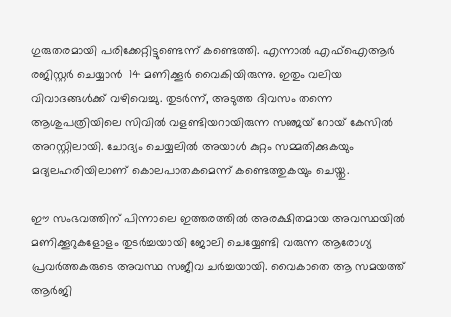ഗുരുതരമായി പരിക്കേറ്റിട്ടുണ്ടെന്ന് കണ്ടെത്തി. എന്നാൽ എഫ്ഐആർ രജിസ്റ്റർ ചെയ്യാൻ  14 മണിക്കൂർ വൈകിയിരുന്നു. ഇതും വലിയ വിവാദങ്ങൾക്ക് വഴിവെച്ചു. തുടർന്ന്, അടുത്ത ദിവസം തന്നെ ആശുപത്രിയിലെ സിവിൽ വളണ്ടിയറായിരുന്ന സഞ്ജയ് റോയ് കേസിൽ അറസ്റ്റിലായി. ചോദ്യം ചെയ്യലിൽ അയാൾ കുറ്റം സമ്മതിക്കുകയും മദ്യലഹരിയിലാണ് കൊലപാതകമെന്ന് കണ്ടെത്തുകയും ചെയ്തു.

ഈ സംഭവത്തിന് പിന്നാലെ ഇത്തരത്തിൽ അരക്ഷിതമായ അവസ്ഥയിൽ മണിക്കൂറുകളോളം തുടർച്ചയായി ജോലി ചെയ്യേണ്ടി വരുന്ന ആരോഗ്യ പ്രവർത്തകരുടെ അവസ്ഥ സജീവ ചർച്ചയായി. വൈകാതെ ആ സമയത്ത് ആർജി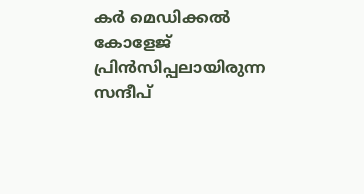കർ മെഡിക്കൽ കോളേജ് പ്രിൻസിപ്പലായിരുന്ന സന്ദീപ്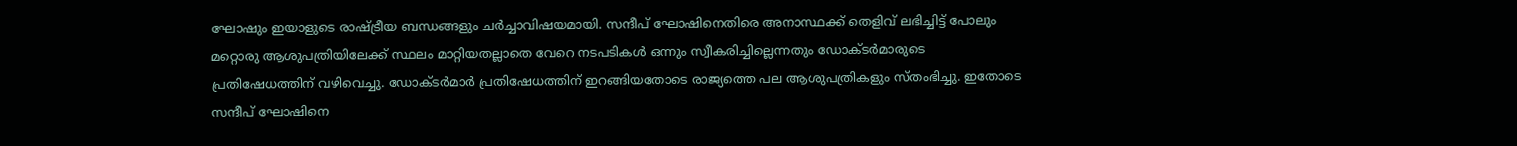ഘോഷും ഇയാളുടെ രാഷ്ട്രീയ ബന്ധങ്ങളും ചർച്ചാവിഷയമായി. സന്ദീപ് ഘോഷിനെതിരെ അനാസ്ഥക്ക് തെളിവ് ലഭിച്ചിട്ട് പോലും മറ്റൊരു ആശുപത്രിയിലേക്ക് സ്ഥലം മാറ്റിയതല്ലാതെ വേറെ നടപടികൾ ഒന്നും സ്വീകരിച്ചില്ലെന്നതും ഡോക്ടർമാരുടെ പ്രതിഷേധത്തിന് വഴിവെച്ചു. ഡോക്ടർമാർ പ്രതിഷേധത്തിന് ഇറങ്ങിയതോടെ രാജ്യത്തെ പല ആശുപത്രികളും സ്തംഭിച്ചു. ഇതോടെ സന്ദീപ് ഘോഷിനെ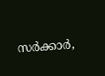സർക്കാർ,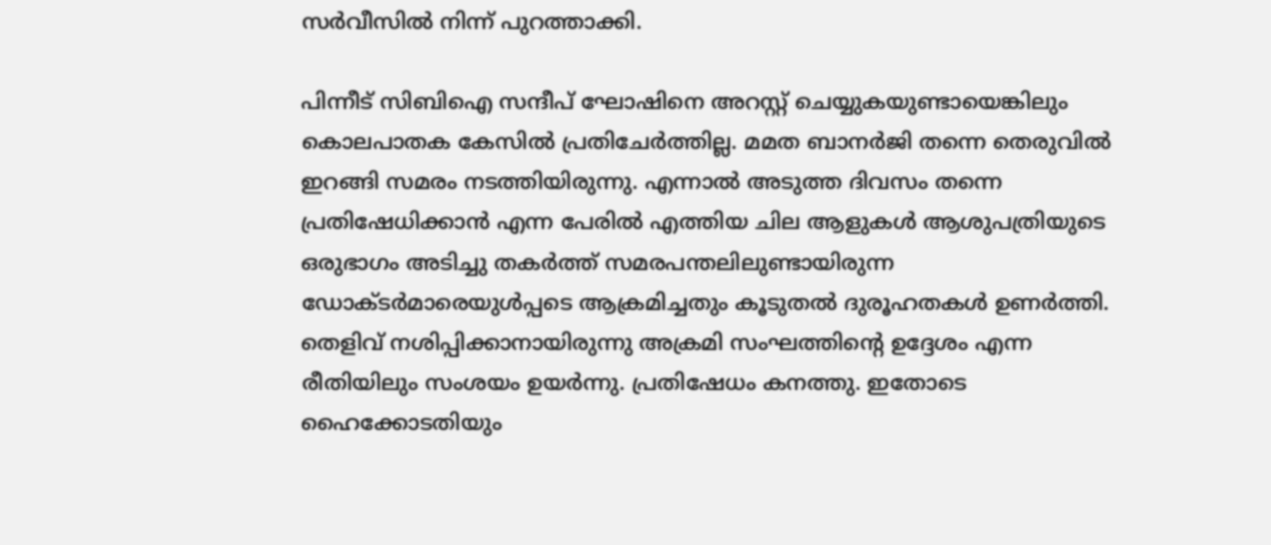സർവീസിൽ നിന്ന് പുറത്താക്കി.

പിന്നീട് സിബിഐ സന്ദീപ് ഘോഷിനെ അറസ്റ്റ് ചെയ്യുകയുണ്ടായെങ്കിലും കൊലപാതക കേസിൽ പ്രതിചേർത്തില്ല. മമത ബാനർജി തന്നെ തെരുവിൽ ഇറങ്ങി സമരം നടത്തിയിരുന്നു. എന്നാൽ അടുത്ത ദിവസം തന്നെ പ്രതിഷേധിക്കാൻ എന്ന പേരിൽ എത്തിയ ചില ആളുകൾ ആശുപത്രിയുടെ ഒരുഭാഗം അടിച്ചു തകർത്ത് സമരപന്തലിലുണ്ടായിരുന്ന ഡോക്ടർമാരെയുൾപ്പടെ ആക്രമിച്ചതും കൂടുതൽ ദുരൂഹതകൾ ഉണർത്തി. തെളിവ് നശിപ്പിക്കാനായിരുന്നു അക്രമി സംഘത്തിന്റെ ഉദ്ദേശം എന്ന രീതിയിലും സംശയം ഉയർന്നു. പ്രതിഷേധം കനത്തു. ഇതോടെ ഹൈക്കോടതിയും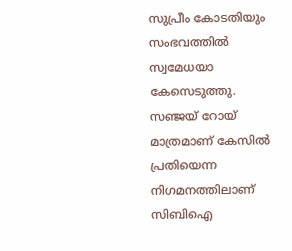സുപ്രീം കോടതിയും സംഭവത്തിൽ സ്വമേധയാ കേസെടുത്തു. സഞ്ജയ് റോയ് മാത്രമാണ് കേസിൽ പ്രതിയെന്ന നിഗമനത്തിലാണ് സിബിഐ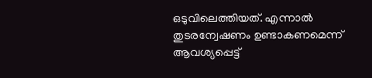ഒടുവിലെത്തിയത്. എന്നാൽ തുടരന്വേഷണം ഉണ്ടാകണമെന്ന് ആവശ്യപ്പെട്ട്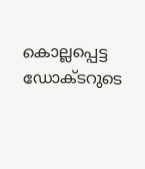കൊല്ലപ്പെട്ട ഡോക്ടറുടെ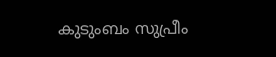കുടുംബം സുപ്രീം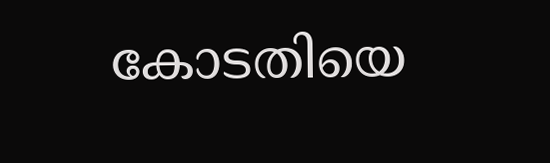കോടതിയെ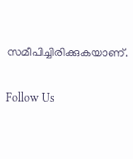സമീപിച്ചിരിക്കുകയാണ്.

Follow Us